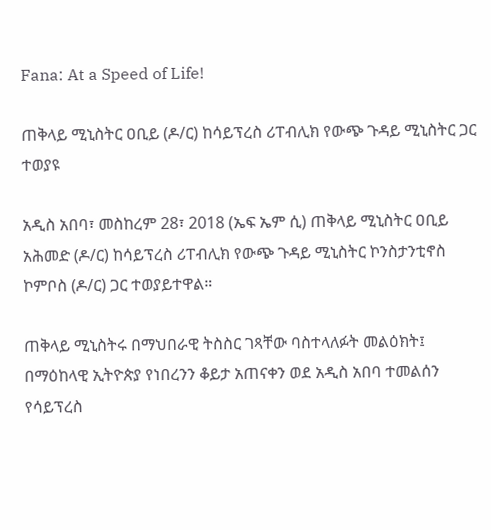Fana: At a Speed of Life!

ጠቅላይ ሚኒስትር ዐቢይ (ዶ/ር) ከሳይፕረስ ሪፐብሊክ የውጭ ጉዳይ ሚኒስትር ጋር ተወያዩ

አዲስ አበባ፣ መስከረም 28፣ 2018 (ኤፍ ኤም ሲ) ጠቅላይ ሚኒስትር ዐቢይ አሕመድ (ዶ/ር) ከሳይፕረስ ሪፐብሊክ የውጭ ጉዳይ ሚኒስትር ኮንስታንቲኖስ ኮምቦስ (ዶ/ር) ጋር ተወያይተዋል።

ጠቅላይ ሚኒስትሩ በማህበራዊ ትስስር ገጻቸው ባስተላለፉት መልዕክት፤ በማዕከላዊ ኢትዮጵያ የነበረንን ቆይታ አጠናቀን ወደ አዲስ አበባ ተመልሰን የሳይፕረስ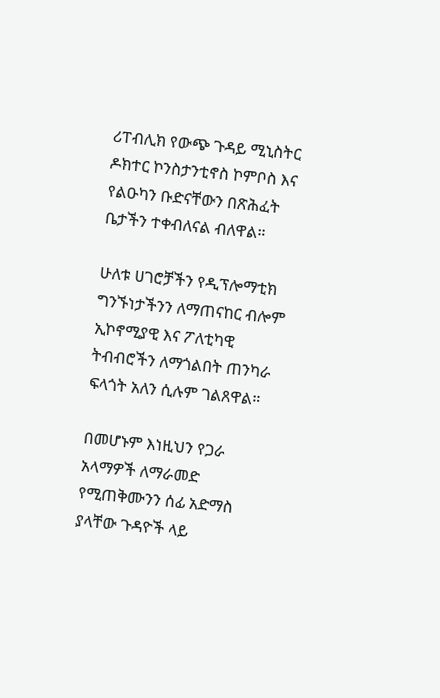ሪፐብሊክ የውጭ ጉዳይ ሚኒስትር ዶክተር ኮንስታንቲኖስ ኮምቦስ እና የልዑካን ቡድናቸውን በጽሕፈት ቤታችን ተቀብለናል ብለዋል።

ሁለቱ ሀገሮቻችን የዲፕሎማቲክ ግንኙነታችንን ለማጠናከር ብሎም ኢኮኖሚያዊ እና ፖለቲካዊ ትብብሮችን ለማጎልበት ጠንካራ ፍላጎት አለን ሲሉም ገልጸዋል።

በመሆኑም እነዚህን የጋራ አላማዎች ለማራመድ የሚጠቅሙንን ሰፊ አድማስ ያላቸው ጉዳዮች ላይ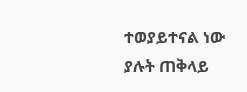ተወያይተናል ነው ያሉት ጠቅላይ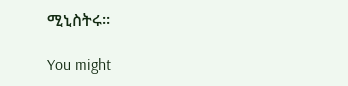ሚኒስትሩ።

You might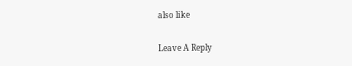also like

Leave A Reply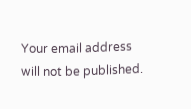Your email address will not be published.